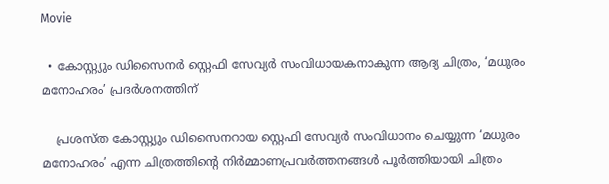Movie

  • കോസ്റ്റ്യും ഡിസൈനർ സ്റ്റെഫി സേവ്യർ സംവിധായകനാകുന്ന ആദ്യ ചിത്രം, ‘മധുരം മനോഹരം’ പ്രദർശനത്തിന്

    പ്രശസ്ത കോസ്റ്റ്യും ഡിസൈനറായ സ്റ്റെഫി സേവ്യർ സംവിധാനം ചെയ്യുന്ന ‘മധുരം മനോഹരം’ എന്ന ചിത്രത്തിന്റെ നിർമ്മാണപ്രവർത്തനങ്ങൾ പൂർത്തിയായി ചിത്രം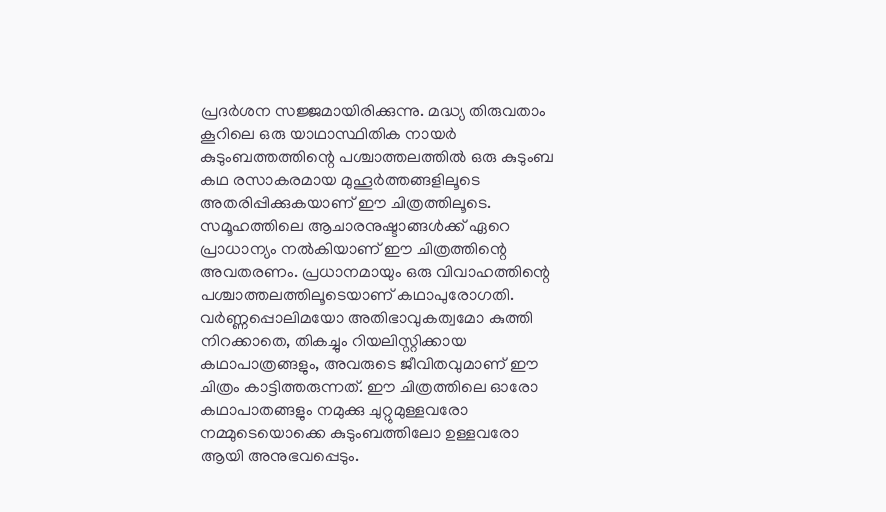പ്രദർശന സജ്ജമായിരിക്കുന്നു. മദ്ധ്യ തിരുവതാം കൂറിലെ ഒരു യാഥാസ്ഥിതിക നായർ കുടുംബത്തത്തിന്റെ പശ്ചാത്തലത്തിൽ ഒരു കുടുംബ കഥ രസാകരമായ മുഹൂർത്തങ്ങളിലൂടെ അതരിപ്പിക്കുകയാണ് ഈ ചിത്രത്തിലൂടെ. സമൂഹത്തിലെ ആചാരനുഷ്ടാങ്ങൾക്ക് ഏറെ പ്രാധാന്യം നൽകിയാണ് ഈ ചിത്രത്തിന്റെ അവതരണം. പ്രധാനമായും ഒരു വിവാഹത്തിന്റെ പശ്ചാത്തലത്തിലൂടെയാണ് കഥാപുരോഗതി. വർണ്ണപ്പൊലിമയോ അതിഭാവുകത്വമോ കുത്തി നിറക്കാതെ, തികച്ചും റിയലിസ്റ്റിക്കായ കഥാപാത്രങ്ങളും, അവരുടെ ജീവിതവുമാണ് ഈ ചിത്രം കാട്ടിത്തരുന്നത്. ഈ ചിത്രത്തിലെ ഓരോ കഥാപാതങ്ങളും നമുക്കു ചുറ്റുമുള്ളവരോ നമ്മുടെയൊക്കെ കുടുംബത്തിലോ ഉള്ളവരോ ആയി അനുഭവപ്പെടും.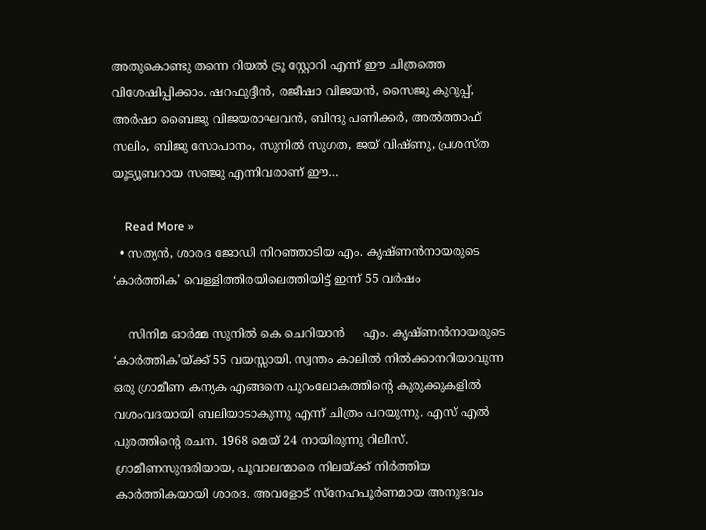അതുകൊണ്ടു തന്നെ റിയൽ ട്രൂ സ്റ്റോറി എന്ന് ഈ ചിത്രത്തെ വിശേഷിപ്പിക്കാം. ഷറഫുദ്ദീൻ, രജീഷാ വിജയൻ, സൈജു കുറുപ്പ്, അർഷാ ബൈജു വിജയരാഘവൻ, ബിന്ദു പണിക്കർ, അൽത്താഫ് സലിം, ബിജു സോപാനം, സുനിൽ സുഗത, ജയ് വിഷ്ണു, പ്രശസ്ത യൂട്യൂബറായ സഞ്ജു എന്നിവരാണ് ഈ…

    Read More »
  • സത്യൻ, ശാരദ ജോഡി നിറഞ്ഞാടിയ എം. കൃഷ്ണൻനായരുടെ ‘കാർത്തിക’ വെള്ളിത്തിരയിലെത്തിയിട്ട് ഇന്ന് 55 വർഷം

    സിനിമ ഓർമ്മ സുനിൽ കെ ചെറിയാൻ     എം. കൃഷ്ണൻനായരുടെ ‘കാർത്തിക’യ്ക്ക് 55 വയസ്സായി. സ്വന്തം കാലിൽ നിൽക്കാനറിയാവുന്ന ഒരു ഗ്രാമീണ കന്യക എങ്ങനെ പുറംലോകത്തിന്റെ കുരുക്കുകളിൽ വശംവദയായി ബലിയാടാകുന്നു എന്ന് ചിത്രം പറയുന്നു. എസ് എൽ പുരത്തിന്റെ രചന. 1968 മെയ് 24 നായിരുന്നു റിലീസ്. ഗ്രാമീണസുന്ദരിയായ, പൂവാലന്മാരെ നിലയ്ക്ക് നിർത്തിയ കാർത്തികയായി ശാരദ. അവളോട് സ്‌നേഹപൂർണമായ അനുഭവം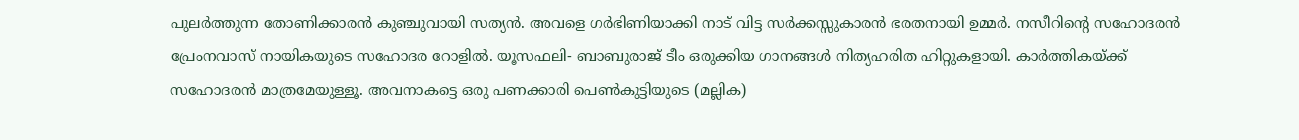പുലർത്തുന്ന തോണിക്കാരൻ കുഞ്ചുവായി സത്യൻ. അവളെ ഗർഭിണിയാക്കി നാട് വിട്ട സർക്കസ്സുകാരൻ ഭരതനായി ഉമ്മർ. നസീറിന്റെ സഹോദരൻ പ്രേംനവാസ് നായികയുടെ സഹോദര റോളിൽ. യൂസഫലി- ബാബുരാജ് ടീം ഒരുക്കിയ ഗാനങ്ങൾ നിത്യഹരിത ഹിറ്റുകളായി. കാർത്തികയ്ക്ക് സഹോദരൻ മാത്രമേയുള്ളൂ. അവനാകട്ടെ ഒരു പണക്കാരി പെൺകുട്ടിയുടെ (മല്ലിക)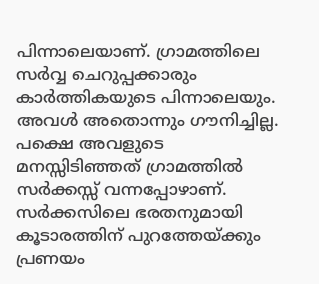പിന്നാലെയാണ്. ഗ്രാമത്തിലെ സർവ്വ ചെറുപ്പക്കാരും കാർത്തികയുടെ പിന്നാലെയും. അവൾ അതൊന്നും ഗൗനിച്ചില്ല. പക്ഷെ അവളുടെ മനസ്സിടിഞ്ഞത് ഗ്രാമത്തിൽ സർക്കസ്സ് വന്നപ്പോഴാണ്. സർക്കസിലെ ഭരതനുമായി കൂടാരത്തിന് പുറത്തേയ്ക്കും പ്രണയം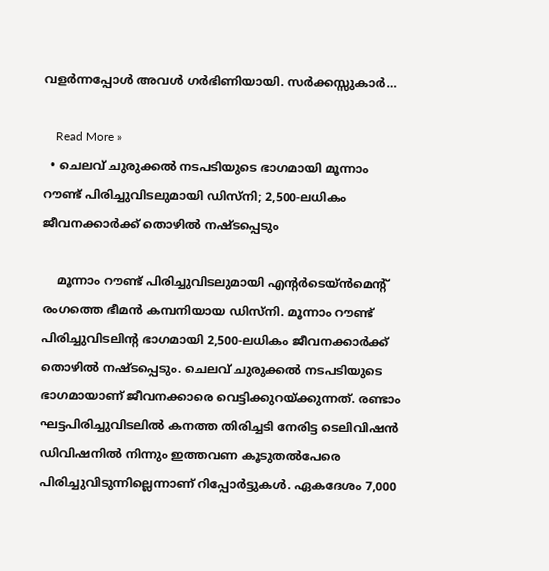വളർന്നപ്പോൾ അവൾ ഗർഭിണിയായി. സർക്കസ്സുകാർ…

    Read More »
  • ചെലവ് ചുരുക്കൽ നടപടിയുടെ ഭാഗമായി മൂന്നാം റൗണ്ട് പിരിച്ചുവിടലുമായി ഡിസ്നി; 2,500-ലധികം ജീവനക്കാർക്ക് തൊഴിൽ നഷ്ടപ്പെടും

    മൂന്നാം റൗണ്ട് പിരിച്ചുവിടലുമായി എന്റർടെയ്ൻമെന്റ് രംഗത്തെ ഭീമൻ കമ്പനിയായ ഡിസ്നി. മൂന്നാം റൗണ്ട് പിരിച്ചുവിടലിന്റ ഭാഗമായി 2,500-ലധികം ജീവനക്കാർക്ക് തൊഴിൽ നഷ്ടപ്പെടും. ചെലവ് ചുരുക്കൽ നടപടിയുടെ ഭാഗമായാണ് ജീവനക്കാരെ വെട്ടിക്കുറയ്ക്കുന്നത്. രണ്ടാം ഘട്ടപിരിച്ചുവിടലിൽ കനത്ത തിരിച്ചടി നേരിട്ട ടെലിവിഷൻ ഡിവിഷനിൽ നിന്നും ഇത്തവണ കൂടുതൽപേരെ പിരിച്ചുവിടുന്നില്ലെന്നാണ് റിപ്പോർട്ടുകൾ. ഏകദേശം 7,000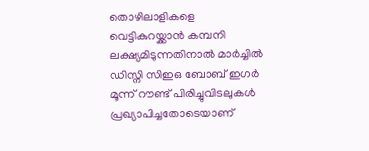തൊഴിലാളികളെ വെട്ടികുറയ്ക്കാൻ കമ്പനി ലക്ഷ്യമിടുന്നതിനാൽ മാർച്ചിൽ ഡിസ്നി സിഇഒ ബോബ് ഇഗർ മൂന്ന് റൗണ്ട് പിരിച്ചുവിടലുകൾ പ്രഖ്യാപിച്ചതോടെയാണ്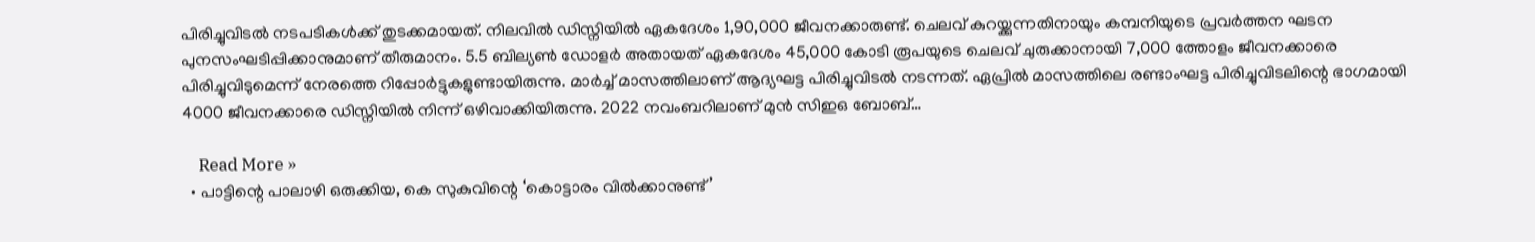പിരിച്ചുവിടൽ നടപടികൾക്ക് തുടക്കമായത്. നിലവിൽ ഡിസ്നിയിൽ ഏകദേശം 1,90,000 ജീവനക്കാരുണ്ട്. ചെലവ് കുറയ്ക്കുന്നതിനായും കമ്പനിയുടെ പ്രവർത്തന ഘടന പുനസംഘടിപ്പിക്കാനുമാണ് തീരുമാനം. 5.5 ബില്യൺ ഡോളർ അതായത് ഏകദേശം 45,000 കോടി രൂപയുടെ ചെലവ് ചുരുക്കാനായി 7,000 ത്തോളം ജീവനക്കാരെ പിരിച്ചുവിടുമെന്ന് നേരത്തെ റിപ്പോർട്ടുകളുണ്ടായിരുന്നു. മാർച്ച് മാസത്തിലാണ് ആദ്യഘട്ട പിരിച്ചുവിടൽ നടന്നത്. ഏപ്രിൽ മാസത്തിലെ രണ്ടാംഘട്ട പിരിച്ചുവിടലിന്റെ ഭാഗമായി 4000 ജീവനക്കാരെ ഡിസ്നിയിൽ നിന്ന് ഒഴിവാക്കിയിരുന്നു. 2022 നവംബറിലാണ് മുൻ സിഇഒ ബോബ്…

    Read More »
  • പാട്ടിന്റെ പാലാഴി ഒരുക്കിയ, കെ സുകുവിന്റെ ‘കൊട്ടാരം വിൽക്കാനുണ്ട്’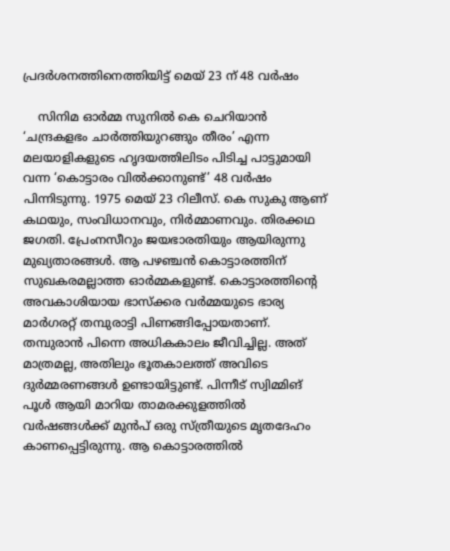പ്രദർശനത്തിനെത്തിയിട്ട് മെയ് 23 ന് 48 വർഷം

    സിനിമ ഓർമ്മ സുനിൽ കെ ചെറിയാൻ    ‘ചന്ദ്രകളഭം ചാർത്തിയുറങ്ങും തീരം’ എന്ന മലയാളികളുടെ ഹൃദയത്തിലിടം പിടിച്ച പാട്ടുമായി വന്ന ‘കൊട്ടാരം വിൽക്കാനുണ്ട്’ 48 വർഷം പിന്നിടുന്നു. 1975 മെയ് 23 റിലീസ്. കെ സുകു ആണ് കഥയും, സംവിധാനവും, നിർമ്മാണവും. തിരക്കഥ ജഗതി. പ്രേംനസീറും ജയഭാരതിയും ആയിരുന്നു മുഖ്യതാരങ്ങൾ. ആ പഴഞ്ചൻ കൊട്ടാരത്തിന് സുഖകരമല്ലാത്ത ഓർമ്മകളുണ്ട്. കൊട്ടാരത്തിന്റെ അവകാശിയായ ഭാസ്ക്കര വർമ്മയുടെ ഭാര്യ മാർഗരറ്റ് തമ്പുരാട്ടി പിണങ്ങിപ്പോയതാണ്. തമ്പുരാൻ പിന്നെ അധികകാലം ജീവിച്ചില്ല. അത് മാത്രമല്ല, അതിലും ഭൂതകാലത്ത് അവിടെ ദുർമ്മരണങ്ങൾ ഉണ്ടായിട്ടുണ്ട്. പിന്നീട് സ്വിമ്മിങ് പൂൾ ആയി മാറിയ താമരക്കുളത്തിൽ വർഷങ്ങൾക്ക് മുൻപ് ഒരു സ്ത്രീയുടെ മൃതദേഹം കാണപ്പെട്ടിരുന്നു. ആ കൊട്ടാരത്തിൽ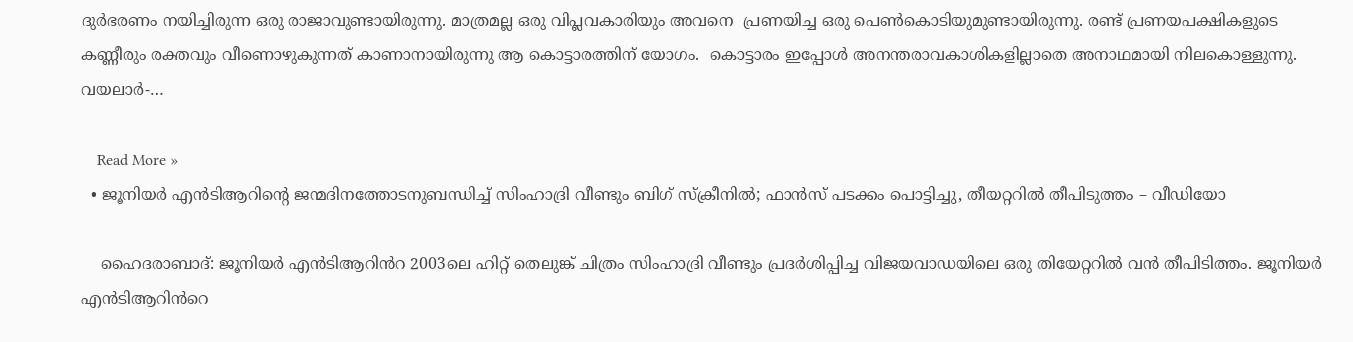ദുർഭരണം നയിച്ചിരുന്ന ഒരു രാജാവുണ്ടായിരുന്നു. മാത്രമല്ല ഒരു വിപ്ലവകാരിയും അവനെ  പ്രണയിച്ച ഒരു പെൺകൊടിയുമുണ്ടായിരുന്നു. രണ്ട് പ്രണയപക്ഷികളുടെ കണ്ണീരും രക്തവും വീണൊഴുകുന്നത് കാണാനായിരുന്നു ആ കൊട്ടാരത്തിന് യോഗം.  കൊട്ടാരം ഇപ്പോൾ അനന്തരാവകാശികളില്ലാതെ അനാഥമായി നിലകൊള്ളുന്നു. വയലാർ-…

    Read More »
  • ജൂനിയര്‍ എന്‍ടിആറിന്‍റെ ജന്മദിനത്തോടനുബന്ധിച്ച് സിംഹാദ്രി വീണ്ടും ബിഗ് സ്ക്രീനിൽ; ഫാന്‍സ് പടക്കം പൊട്ടിച്ചു, തീയറ്ററില്‍ തീപിടുത്തം – വീഡിയോ

    ഹൈദരാബാദ്: ജൂനിയർ എൻടിആറിൻറ 2003ലെ ഹിറ്റ് തെലുങ്ക് ചിത്രം സിംഹാദ്രി വീണ്ടും പ്രദർശിപ്പിച്ച വിജയവാഡയിലെ ഒരു തിയേറ്ററിൽ വൻ തീപിടിത്തം. ജൂനിയർ എൻടിആറിൻറെ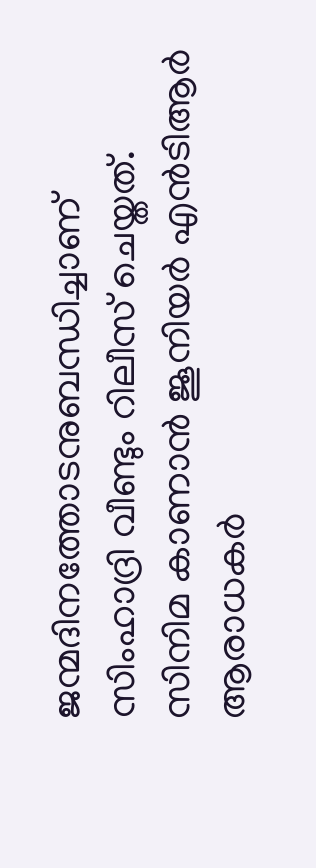ജന്മദിനത്തോടനുബന്ധിച്ചാണ് സിംഹാദ്രി വീണ്ടും റിലീസ് ചെയ്തത്. സിനിമ കാണാൻ ജൂനിയർ എൻടിആർ ആരാധകർ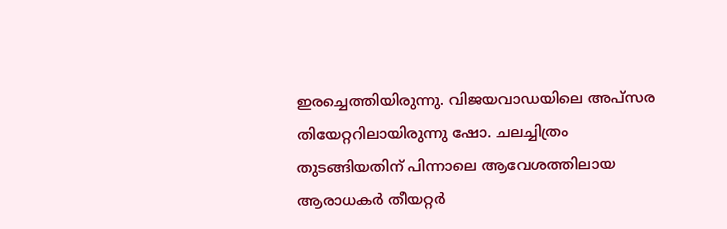ഇരച്ചെത്തിയിരുന്നു. വിജയവാഡയിലെ അപ്‌സര തിയേറ്ററിലായിരുന്നു ഷോ. ചലച്ചിത്രം തുടങ്ങിയതിന് പിന്നാലെ ആവേശത്തിലായ ആരാധകർ തീയറ്റർ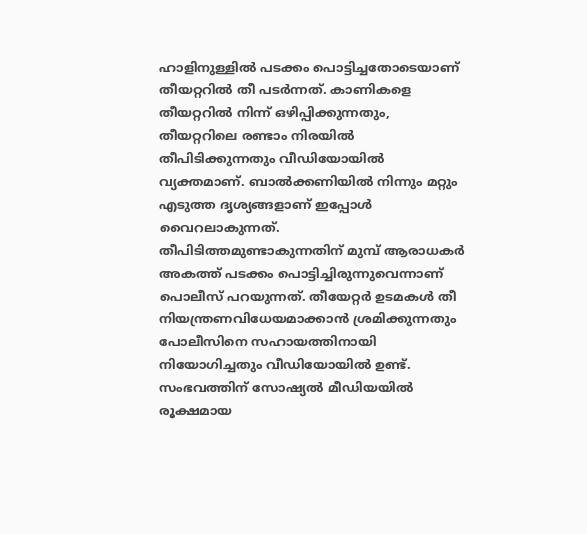ഹാളിനുള്ളിൽ പടക്കം പൊട്ടിച്ചതോടെയാണ് തീയറ്ററിൽ തീ പടർന്നത്. കാണികളെ തീയറ്ററിൽ നിന്ന് ഒഴിപ്പിക്കുന്നതും, തീയറ്ററിലെ രണ്ടാം നിരയിൽ തീപിടിക്കുന്നതും വീഡിയോയിൽ വ്യക്തമാണ്. ബാൽക്കണിയിൽ നിന്നും മറ്റും എടുത്ത ദൃശ്യങ്ങളാണ് ഇപ്പോൾ വൈറലാകുന്നത്. തീപിടിത്തമുണ്ടാകുന്നതിന് മുമ്പ് ആരാധകർ അകത്ത് പടക്കം പൊട്ടിച്ചിരുന്നുവെന്നാണ് പൊലീസ് പറയുന്നത്. തീയേറ്റർ ഉടമകൾ തീ നിയന്ത്രണവിധേയമാക്കാൻ ശ്രമിക്കുന്നതും പോലീസിനെ സഹായത്തിനായി നിയോഗിച്ചതും വീഡിയോയിൽ ഉണ്ട്. സംഭവത്തിന് സോഷ്യൽ മീഡിയയിൽ രൂക്ഷമായ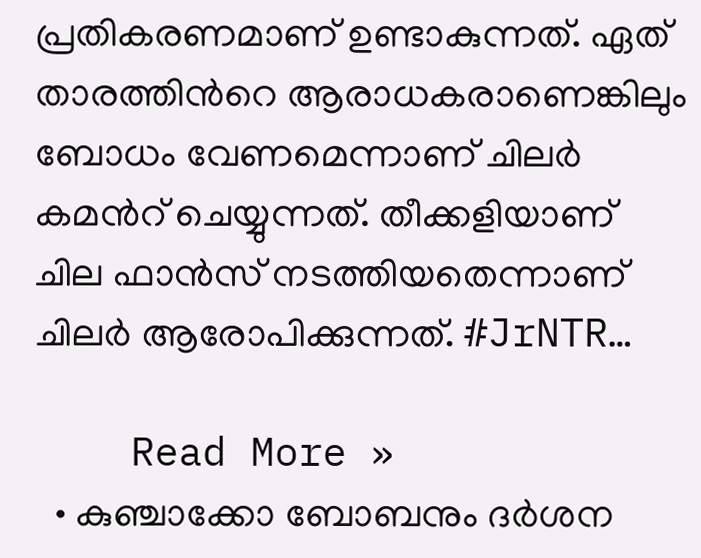പ്രതികരണമാണ് ഉണ്ടാകുന്നത്. ഏത് താരത്തിൻറെ ആരാധകരാണെങ്കിലും ബോധം വേണമെന്നാണ് ചിലർ കമൻറ് ചെയ്യുന്നത്. തീക്കളിയാണ് ചില ഫാൻസ് നടത്തിയതെന്നാണ് ചിലർ ആരോപിക്കുന്നത്. #JrNTR…

    Read More »
  • കുഞ്ചാക്കോ ബോബനും ദര്‍ശന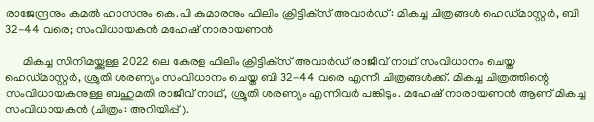രാജേന്ദ്രനും കമല്‍ ഹാസനും കെ.പി കുമാരനും ഫിലിം ക്രിട്ടിക്‌സ് അവാര്‍ഡ്: മികച്ച ചിത്രങ്ങൾ ഹെഡ്മാസ്റ്റര്‍, ബി 32-44 വരെ; സംവിധായകന്‍ മഹേഷ് നാരായണന്‍

      മികച്ച സിനിമയ്ക്കുള്ള 2022 ലെ കേരള ഫിലിം ക്രിട്ടിക്‌സ് അവാര്‍ഡ് രാജീവ് നാഥ് സംവിധാനം ചെയ്ത ഹെഡ്മാസ്റ്റര്‍, ശ്രുതി ശരണ്യം സംവിധാനം ചെയ്ത ബി 32-44 വരെ എന്നീ ചിത്രങ്ങള്‍ക്ക്. മികച്ച ചിത്രത്തിന്റെ സംവിധായകനുള്ള ബഹുമതി രാജീവ് നാഥ്, ശ്രൂതി ശരണ്യം എന്നിവര്‍ പങ്കിടും. മഹേഷ് നാരായണന്‍ ആണ് മികച്ച സംവിധായകന്‍ (ചിത്രം: അറിയിപ്പ്).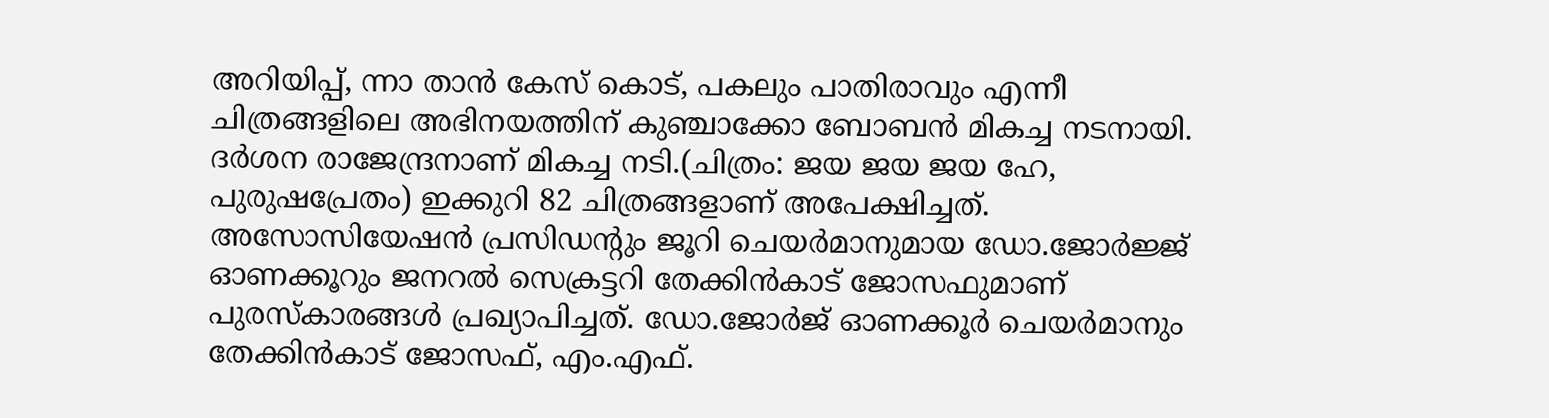അറിയിപ്പ്, ന്നാ താന്‍ കേസ് കൊട്, പകലും പാതിരാവും എന്നീ ചിത്രങ്ങളിലെ അഭിനയത്തിന് കുഞ്ചാക്കോ ബോബന്‍ മികച്ച നടനായി. ദര്‍ശന രാജേന്ദ്രനാണ് മികച്ച നടി.(ചിത്രം: ജയ ജയ ജയ ഹേ, പുരുഷപ്രേതം) ഇക്കുറി 82 ചിത്രങ്ങളാണ് അപേക്ഷിച്ചത്. അസോസിയേഷന്‍ പ്രസിഡന്റും ജൂറി ചെയര്‍മാനുമായ ഡോ.ജോര്‍ജ്ജ് ഓണക്കൂറും ജനറല്‍ സെക്രട്ടറി തേക്കിന്‍കാട് ജോസഫുമാണ് പുരസ്‌കാരങ്ങള്‍ പ്രഖ്യാപിച്ചത്. ഡോ.ജോര്‍ജ് ഓണക്കൂര്‍ ചെയര്‍മാനും തേക്കിന്‍കാട് ജോസഫ്, എം.എഫ്.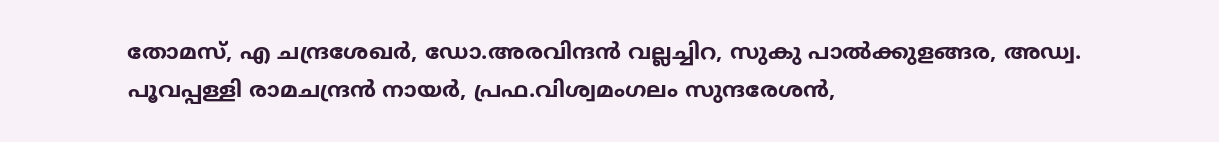തോമസ്, എ ചന്ദ്രശേഖര്‍, ഡോ.അരവിന്ദന്‍ വല്ലച്ചിറ, സുകു പാല്‍ക്കുളങ്ങര, അഡ്വ. പൂവപ്പള്ളി രാമചന്ദ്രന്‍ നായര്‍, പ്രഫ.വിശ്വമംഗലം സുന്ദരേശന്‍,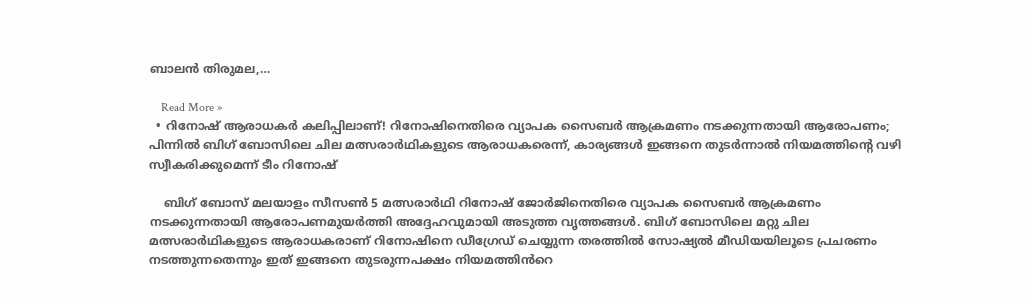ബാലന്‍ തിരുമല,…

    Read More »
  • റിനോഷ് ആരാധകർ കലിപ്പിലാണ്! റിനോഷിനെതിരെ വ്യാപക സൈബര്‍ ആക്രമണം നടക്കുന്നതായി ആരോപണം; പിന്നിൽ ബിഗ് ബോസിലെ ചില മത്സരാര്‍ഥികളുടെ ആരാധകരെന്ന്, കാര്യങ്ങൾ ഇങ്ങനെ തുടർന്നാൽ നിയമത്തിന്‍റെ വഴി സ്വീകരിക്കുമെന്ന് ടീം റിനോഷ്

    ബിഗ് ബോസ് മലയാളം സീസൺ 5 മത്സരാർഥി റിനോഷ് ജോർജിനെതിരെ വ്യാപക സൈബർ ആക്രമണം നടക്കുന്നതായി ആരോപണമുയർത്തി അദ്ദേഹവുമായി അടുത്ത വൃത്തങ്ങൾ. ബിഗ് ബോസിലെ മറ്റു ചില മത്സരാർഥികളുടെ ആരാധകരാണ് റിനോഷിനെ ഡീഗ്രേഡ‍് ചെയ്യുന്ന തരത്തിൽ സോഷ്യൽ മീഡിയയിലൂടെ പ്രചരണം നടത്തുന്നതെന്നും ഇത് ഇങ്ങനെ തുടരുന്നപക്ഷം നിയമത്തിൻറെ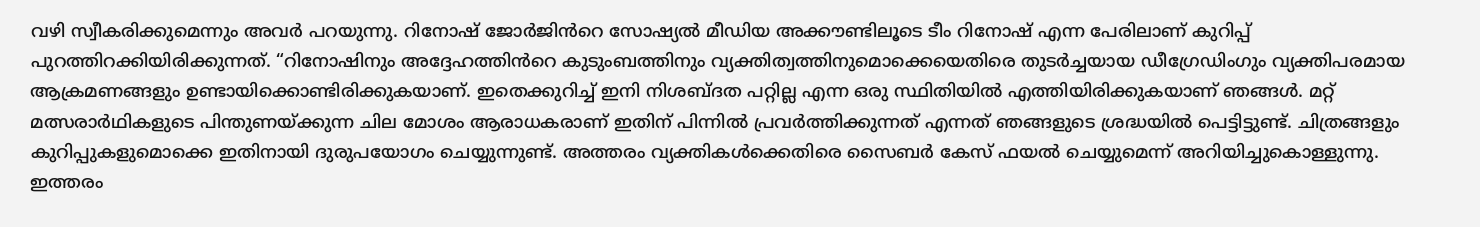വഴി സ്വീകരിക്കുമെന്നും അവർ പറയുന്നു. റിനോഷ് ജോർജിൻറെ സോഷ്യൽ മീഡിയ അക്കൗണ്ടിലൂടെ ടീം റിനോഷ് എന്ന പേരിലാണ് കുറിപ്പ് പുറത്തിറക്കിയിരിക്കുന്നത്. “റിനോഷിനും അദ്ദേഹത്തിൻറെ കുടുംബത്തിനും വ്യക്തിത്വത്തിനുമൊക്കെയെതിരെ തുടർച്ചയായ ഡീഗ്രേഡിംഗും വ്യക്തിപരമായ ആക്രമണങ്ങളും ഉണ്ടായിക്കൊണ്ടിരിക്കുകയാണ്. ഇതെക്കുറിച്ച് ഇനി നിശബ്ദത പറ്റില്ല എന്ന ഒരു സ്ഥിതിയിൽ എത്തിയിരിക്കുകയാണ് ഞങ്ങൾ. മറ്റ് മത്സരാർഥികളുടെ പിന്തുണയ്ക്കുന്ന ചില മോശം ആരാധകരാണ് ഇതിന് പിന്നിൽ പ്രവർത്തിക്കുന്നത് എന്നത് ഞങ്ങളുടെ ശ്രദ്ധയിൽ പെട്ടിട്ടുണ്ട്. ചിത്രങ്ങളും കുറിപ്പുകളുമൊക്കെ ഇതിനായി ദുരുപയോഗം ചെയ്യുന്നുണ്ട്. അത്തരം വ്യക്തികൾക്കെതിരെ സൈബർ കേസ് ഫയൽ ചെയ്യുമെന്ന് അറിയിച്ചുകൊള്ളുന്നു. ഇത്തരം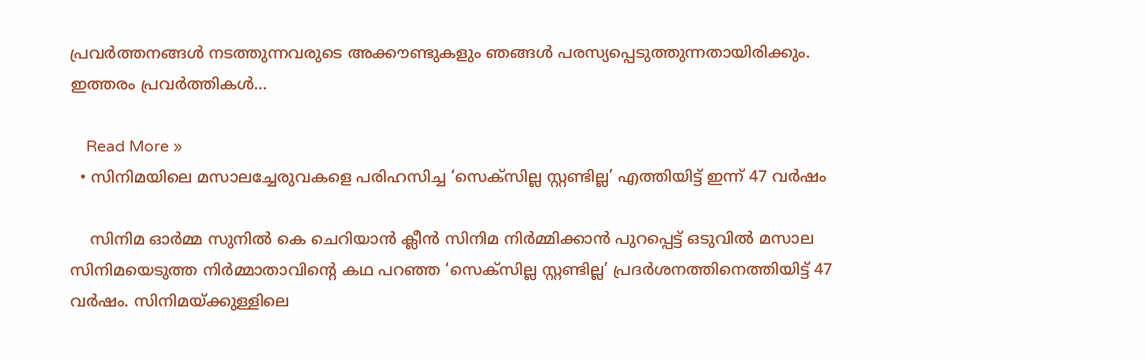പ്രവർത്തനങ്ങൾ നടത്തുന്നവരുടെ അക്കൗണ്ടുകളും ഞങ്ങൾ പരസ്യപ്പെടുത്തുന്നതായിരിക്കും. ഇത്തരം പ്രവർത്തികൾ…

    Read More »
  • സിനിമയിലെ മസാലച്ചേരുവകളെ പരിഹസിച്ച ‘സെക്സില്ല സ്റ്റണ്ടില്ല’ എത്തിയിട്ട് ഇന്ന് 47 വർഷം

    സിനിമ ഓർമ്മ സുനിൽ കെ ചെറിയാൻ ക്ലീൻ സിനിമ നിർമ്മിക്കാൻ പുറപ്പെട്ട് ഒടുവിൽ മസാല സിനിമയെടുത്ത നിർമ്മാതാവിന്റെ കഥ പറഞ്ഞ ‘സെക്സില്ല സ്റ്റണ്ടില്ല’ പ്രദർശനത്തിനെത്തിയിട്ട് 47 വർഷം. സിനിമയ്ക്കുള്ളിലെ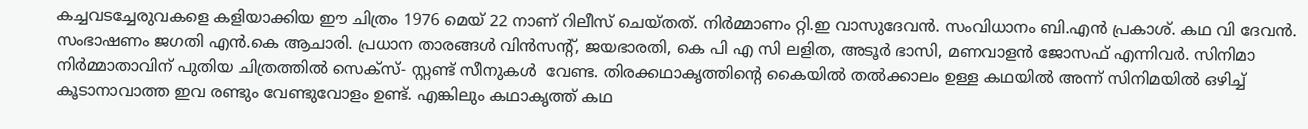കച്ചവടച്ചേരുവകളെ കളിയാക്കിയ ഈ ചിത്രം 1976 മെയ് 22 നാണ് റിലീസ് ചെയ്‌തത്‌. നിർമ്മാണം റ്റി.ഇ വാസുദേവൻ. സംവിധാനം ബി.എൻ പ്രകാശ്. കഥ വി ദേവൻ. സംഭാഷണം ജഗതി എൻ.കെ ആചാരി. പ്രധാന താരങ്ങൾ വിൻസന്റ്, ജയഭാരതി, കെ പി എ സി ലളിത, അടൂർ ഭാസി, മണവാളൻ ജോസഫ് എന്നിവർ. സിനിമാ നിർമ്മാതാവിന് പുതിയ ചിത്രത്തിൽ സെക്‌സ്- സ്റ്റണ്ട് സീനുകൾ  വേണ്ട. തിരക്കഥാകൃത്തിന്റെ കൈയിൽ തൽക്കാലം ഉള്ള കഥയിൽ അന്ന് സിനിമയിൽ ഒഴിച്ച് കൂടാനാവാത്ത ഇവ രണ്ടും വേണ്ടുവോളം ഉണ്ട്. എങ്കിലും കഥാകൃത്ത് കഥ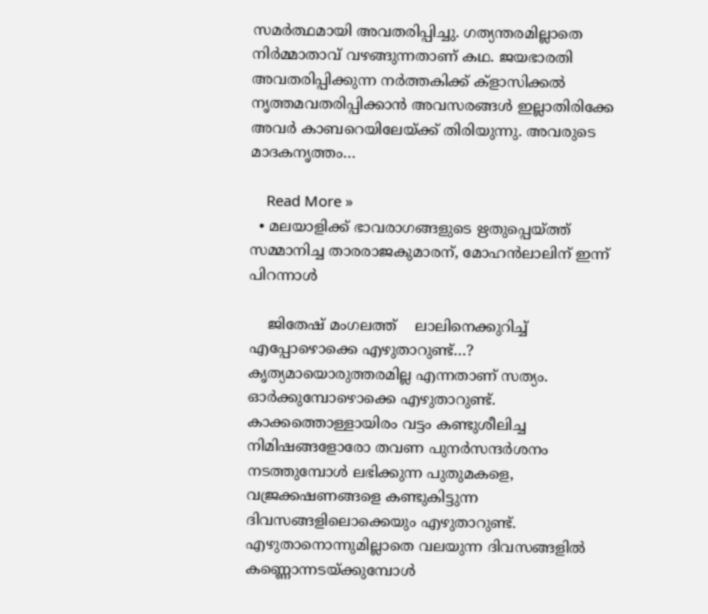സമർത്ഥമായി അവതരിപ്പിച്ചു. ഗത്യന്തരമില്ലാതെ നിർമ്മാതാവ് വഴങ്ങുന്നതാണ് കഥ. ജയഭാരതി അവതരിപ്പിക്കുന്ന നർത്തകിക്ക് ക്ളാസിക്കൽ നൃത്തമവതരിപ്പിക്കാൻ അവസരങ്ങൾ ഇല്ലാതിരിക്കേ അവർ കാബറെയിലേയ്ക്ക് തിരിയുന്നു. അവരുടെ മാദകനൃത്തം…

    Read More »
  • മലയാളിക്ക് ഭാവരാഗങ്ങളുടെ ഋതുപ്പെയ്ത്ത് സമ്മാനിച്ച താരരാജകുമാരന്, മോഹൻലാലിന് ഇന്ന് പിറന്നാൾ

    ജിതേഷ് മംഗലത്ത്    ലാലിനെക്കുറിച്ച് എപ്പോഴൊക്കെ എഴുതാറുണ്ട്…? കൃത്യമായൊരുത്തരമില്ല എന്നതാണ് സത്യം. ഓർക്കുമ്പോഴൊക്കെ എഴുതാറുണ്ട്. കാക്കത്തൊള്ളായിരം വട്ടം കണ്ടുശീലിച്ച നിമിഷങ്ങളോരോ തവണ പുനർസന്ദർശനം നടത്തുമ്പോൾ ലഭിക്കുന്ന പുതുമകളെ, വജ്രക്കഷണങ്ങളെ കണ്ടുകിട്ടുന്ന ദിവസങ്ങളിലൊക്കെയും എഴുതാറുണ്ട്. എഴുതാനൊന്നുമില്ലാതെ വലയുന്ന ദിവസങ്ങളിൽ കണ്ണൊന്നടയ്ക്കുമ്പോൾ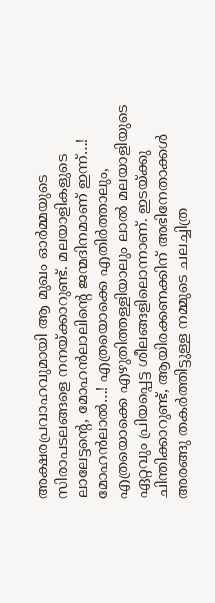അക്ഷരപ്രവാഹവുമായി ആ മുഖം ഓർമ്മയുടെ സിരാപടലങ്ങളെ നനയ്ക്കാറുണ്ട്. മലയാളികളുടെ ലാലേട്ടന്റെ, മോഹൻലാലിന്റെ ജന്മദിനമാണ് ഇന്ന്…! മോഹൻലാൽ…! എത്രയൊക്കെ എതിർത്താലും, എത്രയൊക്കെ എഴുതിത്തള്ളിയാലും ലാൽ മലയാളിയുടെ ഏറ്റവും പ്രിയപ്പെട്ട ശീലങ്ങളിലൊന്നാണ്. ഇടയ്ക്കു ചിന്തിക്കാറുണ്ട്, ആയിരക്കണക്കിന് അഭിനേതാക്കൾ അരങ്ങു തകർത്തിട്ടുള്ള നമ്മുടെ ചലച്ചിത്ര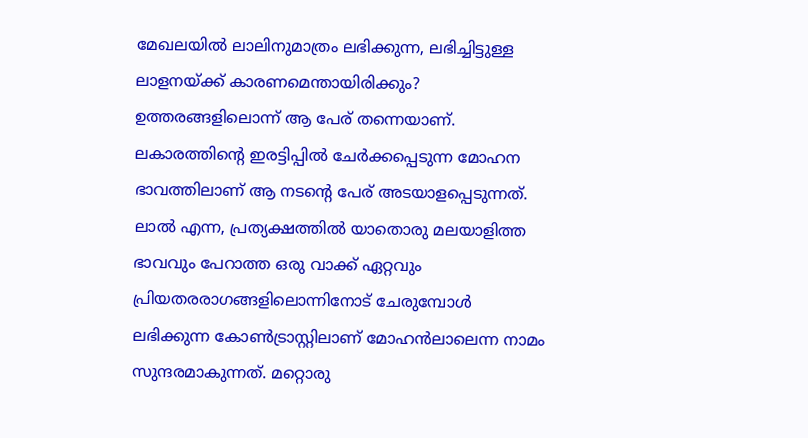മേഖലയിൽ ലാലിനുമാത്രം ലഭിക്കുന്ന, ലഭിച്ചിട്ടുള്ള ലാളനയ്ക്ക് കാരണമെന്തായിരിക്കും? ഉത്തരങ്ങളിലൊന്ന് ആ പേര് തന്നെയാണ്. ലകാരത്തിന്റെ ഇരട്ടിപ്പിൽ ചേർക്കപ്പെടുന്ന മോഹന ഭാവത്തിലാണ് ആ നടന്റെ പേര് അടയാളപ്പെടുന്നത്. ലാൽ എന്ന, പ്രത്യക്ഷത്തിൽ യാതൊരു മലയാളിത്ത ഭാവവും പേറാത്ത ഒരു വാക്ക് ഏറ്റവും പ്രിയതരരാഗങ്ങളിലൊന്നിനോട് ചേരുമ്പോൾ ലഭിക്കുന്ന കോൺട്രാസ്റ്റിലാണ് മോഹൻലാലെന്ന നാമം സുന്ദരമാകുന്നത്. മറ്റൊരു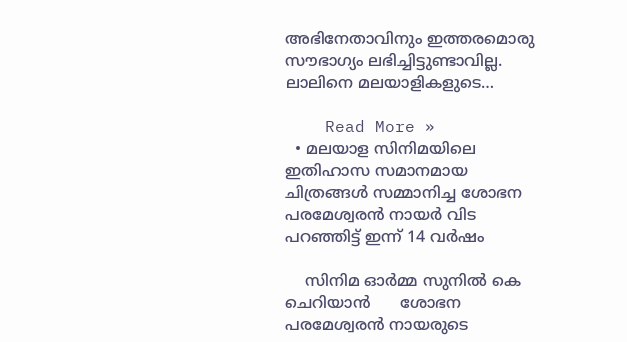അഭിനേതാവിനും ഇത്തരമൊരു സൗഭാഗ്യം ലഭിച്ചിട്ടുണ്ടാവില്ല. ലാലിനെ മലയാളികളുടെ…

    Read More »
  • മലയാള സിനിമയിലെ ഇതിഹാസ സമാനമായ ചിത്രങ്ങൾ സമ്മാനിച്ച ശോഭന പരമേശ്വരൻ നായർ വിട പറഞ്ഞിട്ട് ഇന്ന് 14 വർഷം

    സിനിമ ഓർമ്മ സുനിൽ കെ ചെറിയാൻ      ശോഭന പരമേശ്വരൻ നായരുടെ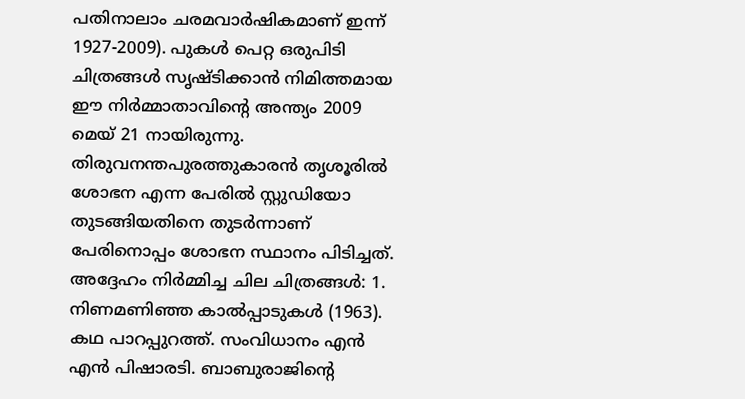പതിനാലാം ചരമവാർഷികമാണ് ഇന്ന് 1927-2009). പുകൾ പെറ്റ ഒരുപിടി ചിത്രങ്ങൾ സൃഷ്ടിക്കാൻ നിമിത്തമായ ഈ നിർമ്മാതാവിന്റെ അന്ത്യം 2009 മെയ് 21 നായിരുന്നു. തിരുവനന്തപുരത്തുകാരൻ തൃശൂരിൽ ശോഭന എന്ന പേരിൽ സ്റ്റുഡിയോ തുടങ്ങിയതിനെ തുടർന്നാണ് പേരിനൊപ്പം ശോഭന സ്ഥാനം പിടിച്ചത്. അദ്ദേഹം നിർമ്മിച്ച ചില ചിത്രങ്ങൾ: 1. നിണമണിഞ്ഞ കാൽപ്പാടുകൾ (1963). കഥ പാറപ്പുറത്ത്. സംവിധാനം എൻ എൻ പിഷാരടി. ബാബുരാജിന്റെ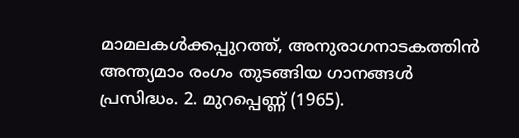മാമലകൾക്കപ്പുറത്ത്, അനുരാഗനാടകത്തിൻ അന്ത്യമാം രംഗം തുടങ്ങിയ ഗാനങ്ങൾ പ്രസിദ്ധം. 2. മുറപ്പെണ്ണ് (1965).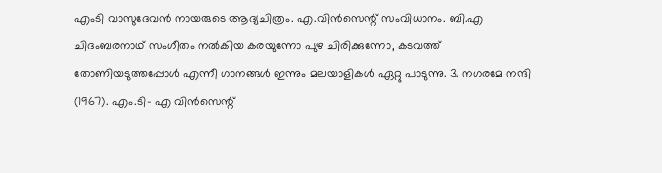എംടി വാസുദേവൻ നായരുടെ ആദ്യചിത്രം. എ.വിൻസെന്റ് സംവിധാനം. ബി.എ ചിദംബരനാഥ് സംഗീതം നൽകിയ കരയുന്നോ പുഴ ചിരിക്കുന്നോ, കടവത്ത് തോണിയടുത്തപ്പോൾ എന്നീ ഗാനങ്ങൾ ഇന്നും മലയാളികൾ ഏറ്റു പാടുന്നു. 3. നഗരമേ നന്ദി (1967). എം.ടി- എ വിൻസെന്റ്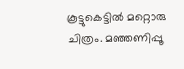കൂട്ടുകെട്ടിൽ മറ്റൊരു ചിത്രം. മഞ്ഞണിപ്പൂ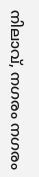നിലാവ്, നഗരം നഗരം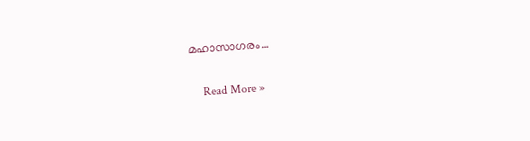മഹാസാഗരം…

    Read More »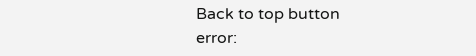Back to top button
error: